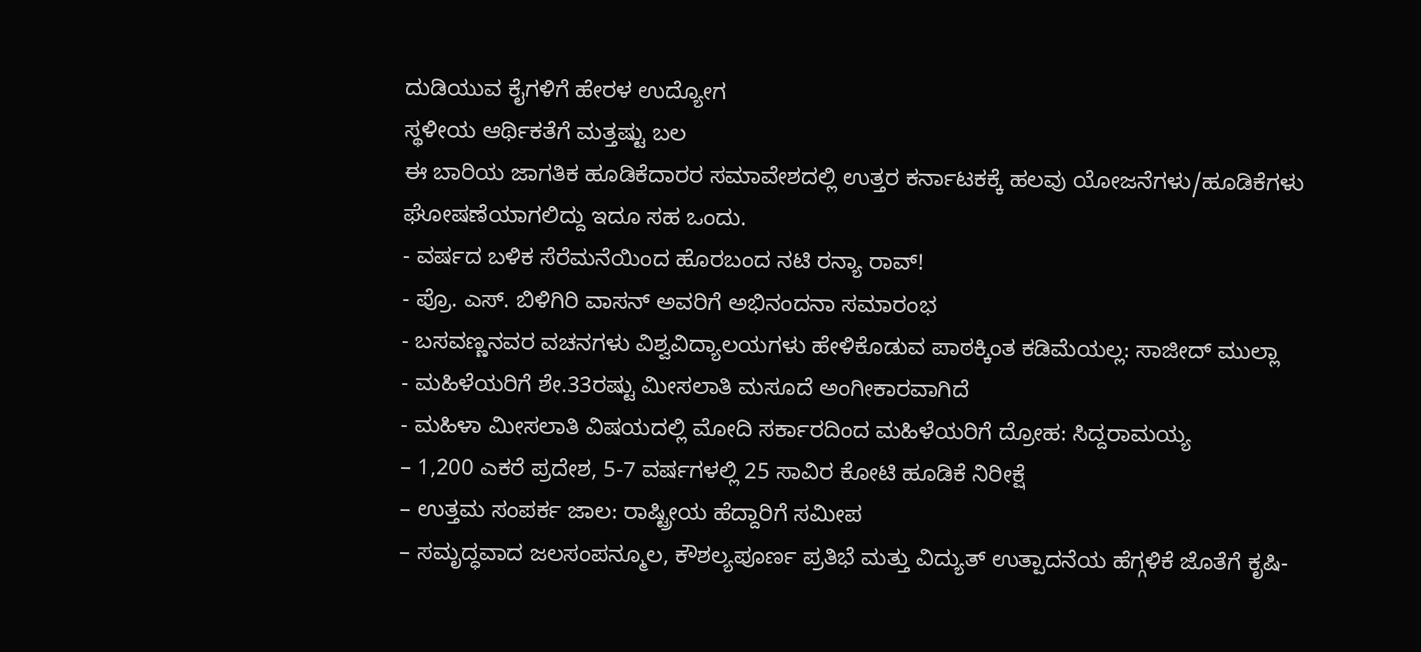ದುಡಿಯುವ ಕೈಗಳಿಗೆ ಹೇರಳ ಉದ್ಯೋಗ
ಸ್ಥಳೀಯ ಆರ್ಥಿಕತೆಗೆ ಮತ್ತಷ್ಟು ಬಲ
ಈ ಬಾರಿಯ ಜಾಗತಿಕ ಹೂಡಿಕೆದಾರರ ಸಮಾವೇಶದಲ್ಲಿ ಉತ್ತರ ಕರ್ನಾಟಕಕ್ಕೆ ಹಲವು ಯೋಜನೆಗಳು/ಹೂಡಿಕೆಗಳು ಘೋಷಣೆಯಾಗಲಿದ್ದು ಇದೂ ಸಹ ಒಂದು.
- ವರ್ಷದ ಬಳಿಕ ಸೆರೆಮನೆಯಿಂದ ಹೊರಬಂದ ನಟಿ ರನ್ಯಾ ರಾವ್!
- ಪ್ರೊ. ಎಸ್. ಬಿಳಿಗಿರಿ ವಾಸನ್ ಅವರಿಗೆ ಅಭಿನಂದನಾ ಸಮಾರಂಭ
- ಬಸವಣ್ಣನವರ ವಚನಗಳು ವಿಶ್ವವಿದ್ಯಾಲಯಗಳು ಹೇಳಿಕೊಡುವ ಪಾಠಕ್ಕಿಂತ ಕಡಿಮೆಯಲ್ಲ: ಸಾಜೀದ್ ಮುಲ್ಲಾ
- ಮಹಿಳೆಯರಿಗೆ ಶೇ.33ರಷ್ಟು ಮೀಸಲಾತಿ ಮಸೂದೆ ಅಂಗೀಕಾರವಾಗಿದೆ
- ಮಹಿಳಾ ಮೀಸಲಾತಿ ವಿಷಯದಲ್ಲಿ ಮೋದಿ ಸರ್ಕಾರದಿಂದ ಮಹಿಳೆಯರಿಗೆ ದ್ರೋಹ: ಸಿದ್ದರಾಮಯ್ಯ
– 1,200 ಎಕರೆ ಪ್ರದೇಶ, 5-7 ವರ್ಷಗಳಲ್ಲಿ 25 ಸಾವಿರ ಕೋಟಿ ಹೂಡಿಕೆ ನಿರೀಕ್ಷೆ
– ಉತ್ತಮ ಸಂಪರ್ಕ ಜಾಲ: ರಾಷ್ಟ್ರೀಯ ಹೆದ್ದಾರಿಗೆ ಸಮೀಪ
– ಸಮೃದ್ಧವಾದ ಜಲಸಂಪನ್ಮೂಲ, ಕೌಶಲ್ಯಪೂರ್ಣ ಪ್ರತಿಭೆ ಮತ್ತು ವಿದ್ಯುತ್ ಉತ್ಪಾದನೆಯ ಹೆಗ್ಗಳಿಕೆ ಜೊತೆಗೆ ಕೃಷಿ-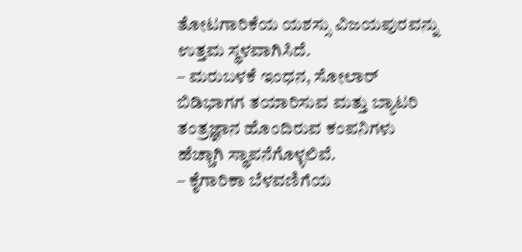ತೋಟಗಾರಿಕೆಯ ಯಶಸ್ಸು ವಿಜಯಪುರವನ್ನು ಉತ್ತಮ ಸ್ಥಳವಾಗಿಸಿದೆ.
– ಮರುಬಳಕೆ ಇಂಧನ, ಸೋಲಾರ್ ಬಿಡಿಭಾಗಗ ತಯಾರಿಸುವ ಮತ್ತು ಬ್ಯಾಟರಿ ತಂತ್ರಜ್ಞಾನ ಹೊಂದಿರುವ ಕಂಪನಿಗಳು ಹೆಚ್ಚಾಗಿ ಸ್ಥಾಪನೆಗೊಳ್ಳಲಿವೆ.
– ಕೈಗಾರಿಕಾ ಬೆಳವಣಿಗೆಯ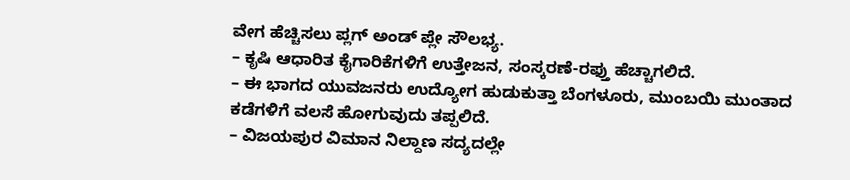ವೇಗ ಹೆಚ್ಚಿಸಲು ಪ್ಲಗ್ ಅಂಡ್ ಪ್ಲೇ ಸೌಲಭ್ಯ.
– ಕೃಷಿ ಆಧಾರಿತ ಕೈಗಾರಿಕೆಗಳಿಗೆ ಉತ್ತೇಜನ, ಸಂಸ್ಕರಣೆ-ರಫ್ತು ಹೆಚ್ಚಾಗಲಿದೆ.
– ಈ ಭಾಗದ ಯುವಜನರು ಉದ್ಯೋಗ ಹುಡುಕುತ್ತಾ ಬೆಂಗಳೂರು, ಮುಂಬಯಿ ಮುಂತಾದ ಕಡೆಗಳಿಗೆ ವಲಸೆ ಹೋಗುವುದು ತಪ್ಪಲಿದೆ.
– ವಿಜಯಪುರ ವಿಮಾನ ನಿಲ್ದಾಣ ಸದ್ಯದಲ್ಲೇ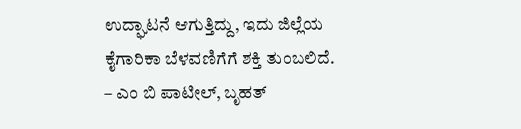ಉದ್ಘಾಟನೆ ಆಗುತ್ತಿದ್ದು, ಇದು ಜಿಲ್ಲೆಯ ಕೈಗಾರಿಕಾ ಬೆಳವಣಿಗೆಗೆ ಶಕ್ತಿ ತುಂಬಲಿದೆ.
– ಎಂ ಬಿ ಪಾಟೀಲ್, ಬೃಹತ್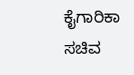ಕೈಗಾರಿಕಾ ಸಚಿವ